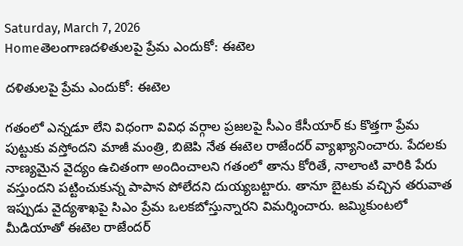Saturday, March 7, 2026
Homeతెలంగాణదళితులపై ప్రేమ ఎందుకో: ఈటెల

దళితులపై ప్రేమ ఎందుకో: ఈటెల

గతంలో ఎన్నడూ లేని విధంగా వివిధ వర్గాల ప్రజలపై సీఎం కేసీయార్ కు కొత్తగా ప్రేమ పుట్టుకు వస్తోందని మాజీ మంత్రి, బిజెపి నేత ఈటెల రాజేందర్ వ్యాఖ్యానించారు. పేదలకు నాణ్యమైన వైద్యం ఉచితంగా అందించాలని గతంలో తాను కోరితే, నాలాంటి వారికి పేరు వస్తుందని పట్టించుకున్న పాపాన పోలేదని దుయ్యబట్టారు. తానూ బైటకు వచ్చిన తరువాత ఇప్పుడు వైద్యశాఖపై సిఎం ప్రేమ ఒలకబోస్తున్నారని విమర్శించారు. జమ్మికుంటలో మీడియాతో ఈటెల రాజేందర్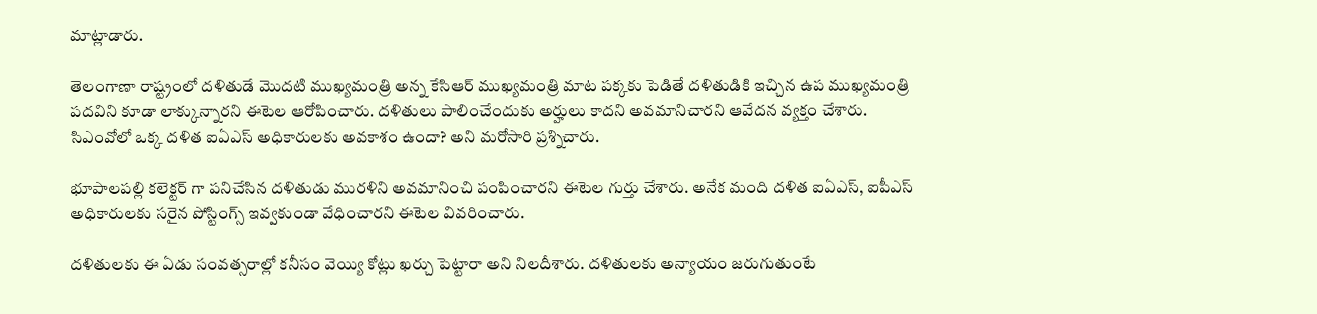మాట్లాడారు.

తెలంగాణా రాష్ట్రంలో దళితుడే మొదటి ముఖ్యమంత్రి అన్న కేసిఆర్ ముఖ్యమంత్రి మాట పక్కకు పెడితే దళితుడికి ఇచ్చిన ఉప ముఖ్యమంత్రి పదవిని కూడా లాక్కున్నారని ఈటెల ఆరోపించారు. దళితులు పాలించేందుకు అర్హులు కాదని అవమానిచారని ఆవేదన వ్యక్తం చేశారు. సిఎంవోలో ఒక్క దళిత ఐఏఎస్ అధికారులకు అవకాశం ఉందా? అని మరోసారి ప్రశ్నిచారు.

భూపాలపల్లి కలెక్టర్ గా పనిచేసిన దళితుడు మురళిని అవమానించి పంపించారని ఈటెల గుర్తు చేశారు. అనేక మంది దళిత ఐఏఎస్, ఐపీఎస్ అధికారులకు సరైన పోస్టింగ్స్ ఇవ్వకుండా వేధించారని ఈటెల వివరించారు.

దళితులకు ఈ ఏడు సంవత్సరాల్లో కనీసం వెయ్యి కోట్లు ఖర్చు పెట్టారా అని నిలదీశారు. దళితులకు అన్యాయం జరుగుతుంటే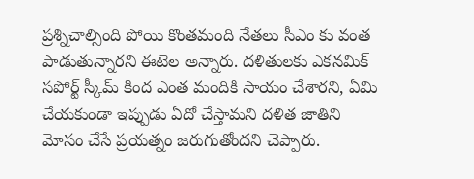ప్రశ్నిచాల్సింది పోయి కొంతమంది నేతలు సీఎం కు వంత పాడుతున్నారని ఈటెల అన్నారు. దళితులకు ఎకనమిక్ సపోర్ట్ స్కీమ్ కింద ఎంత మందికి సాయం చేశారని, ఏమి చేయకుండా ఇప్పుడు ఏదో చేస్తామని దళిత జాతిని మోసం చేసే ప్రయత్నం జరుగుతోందని చెప్పారు.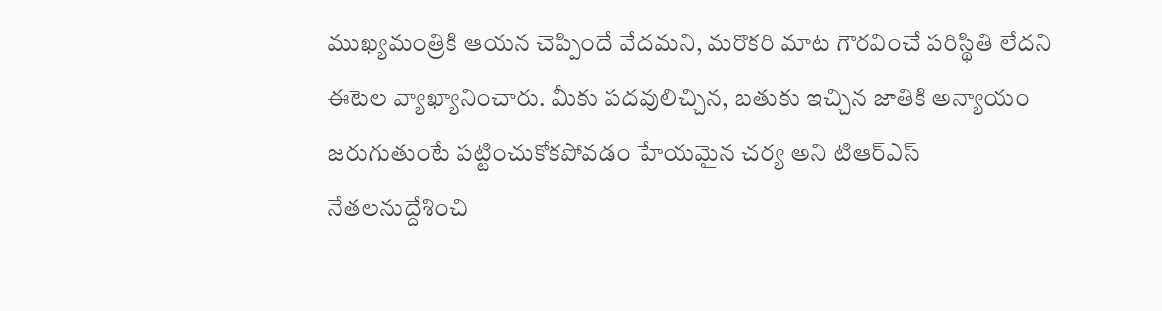ముఖ్యమంత్రికి ఆయన చెప్పిందే వేదమని, మరొకరి మాట గౌరవించే పరిస్థితి లేదని ఈటెల వ్యాఖ్యానించారు. మీకు పదవులిచ్చిన, బతుకు ఇచ్చిన జాతికి అన్యాయం జరుగుతుంటే పట్టించుకోకపోవడం హేయమైన చర్య అని టిఆర్ఎస్ నేతలనుద్దేశించి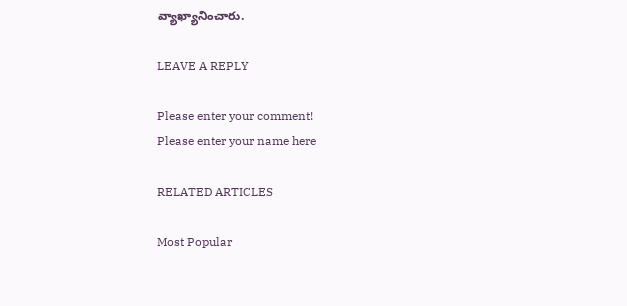వ్యాఖ్యానించారు.

LEAVE A REPLY

Please enter your comment!
Please enter your name here

RELATED ARTICLES

Most Popular